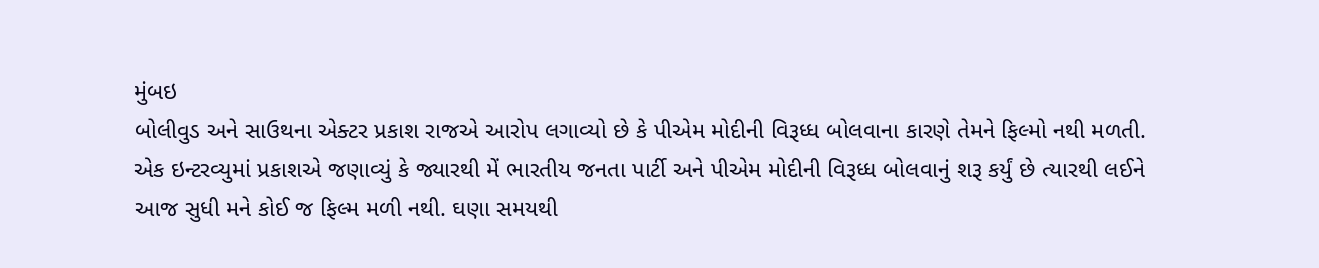મુંબઇ
બોલીવુડ અને સાઉથના એક્ટર પ્રકાશ રાજએ આરોપ લગાવ્યો છે કે પીએમ મોદીની વિરૂધ્ધ બોલવાના કારણે તેમને ફિલ્મો નથી મળતી.
એક ઇન્ટરવ્યુમાં પ્રકાશએ જણાવ્યું કે જ્યારથી મેં ભારતીય જનતા પાર્ટી અને પીએમ મોદીની વિરૂધ્ધ બોલવાનું શરૂ કર્યું છે ત્યારથી લઈને આજ સુધી મને કોઈ જ ફિલ્મ મળી નથી. ઘણા સમયથી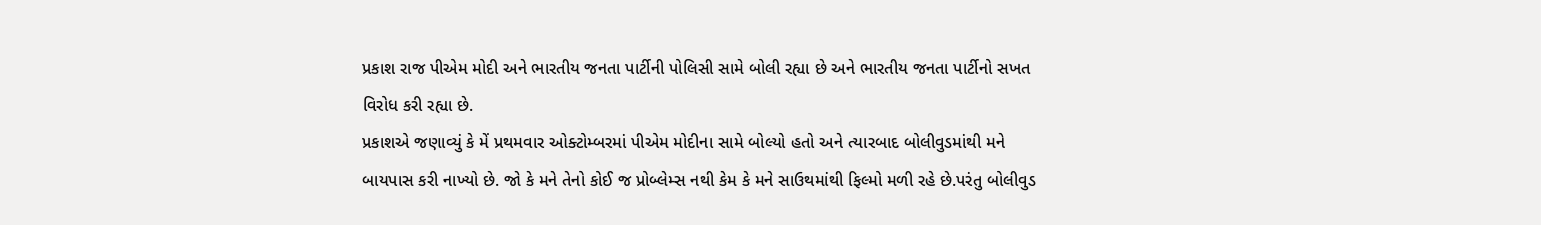પ્રકાશ રાજ પીએમ મોદી અને ભારતીય જનતા પાર્ટીની પોલિસી સામે બોલી રહ્યા છે અને ભારતીય જનતા પાર્ટીનો સખત વિરોધ કરી રહ્યા છે.
પ્રકાશએ જણાવ્યું કે મેં પ્રથમવાર ઓક્ટોમ્બરમાં પીએમ મોદીના સામે બોલ્યો હતો અને ત્યારબાદ બોલીવુડમાંથી મને બાયપાસ કરી નાખ્યો છે. જો કે મને તેનો કોઈ જ પ્રોબ્લેમ્સ નથી કેમ કે મને સાઉથમાંથી ફિલ્મો મળી રહે છે.પરંતુ બોલીવુડ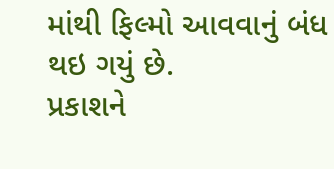માંથી ફિલ્મો આવવાનું બંધ થઇ ગયું છે.
પ્રકાશને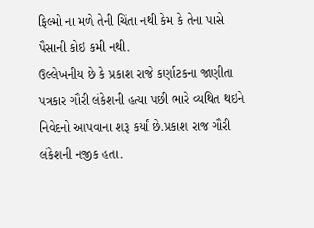ફિલ્મો ના મળે તેની ચિંતા નથી કેમ કે તેના પાસે પૈસાની કોઇ કમી નથી.
ઉલ્લેખનીય છે કે પ્રકાશ રાજે કર્ણાટકના જાણીતા પત્રકાર ગૌરી લંકેશની હત્યા પછી ભારે વ્યથિત થઇને નિવેદનો આપવાના શરૂ કર્યાં છે.પ્રકાશ રાજ ગૌરી લંકેશની નજીક હતા.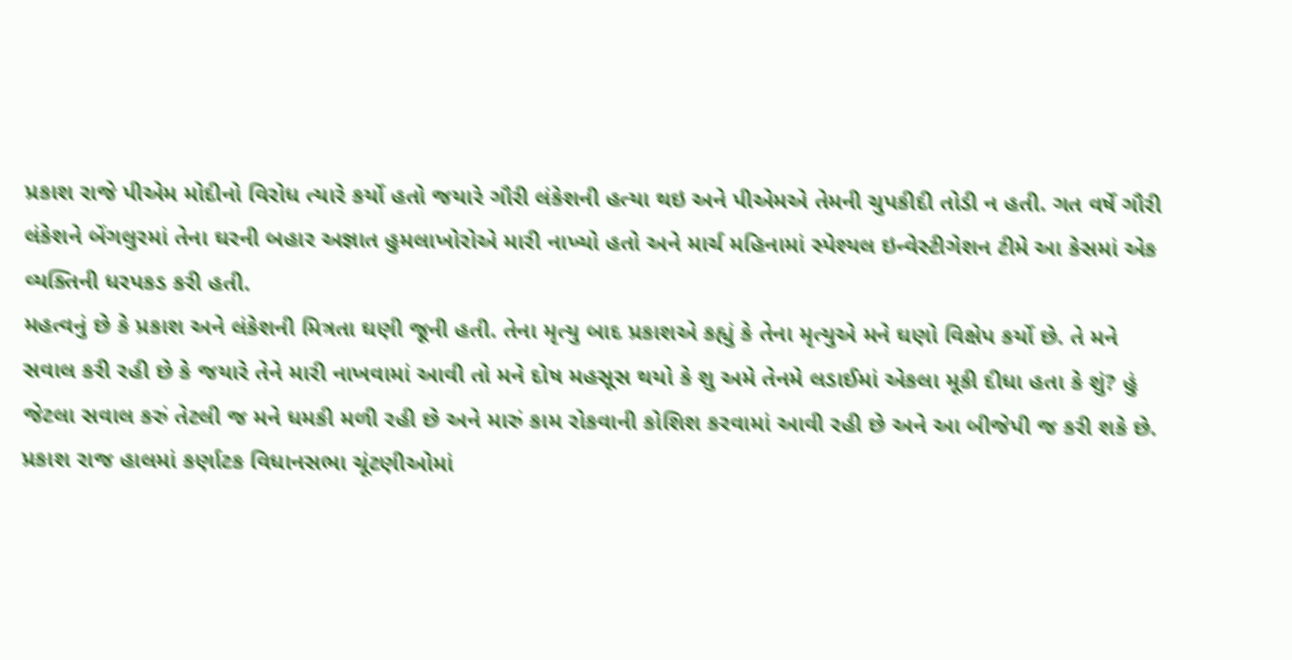પ્રકાશ રાજે પીએમ મોદીનો વિરોધ ત્યારે કર્યો હતો જયારે ગૌરી લંકેશની હત્યા થઇ અને પીએમએ તેમની ચુપકીદી તોડી ન હતી. ગત વર્ષે ગૌરી લંકેશને બેંગલુરમાં તેના ઘરની બહાર અજ્ઞાત હુમલાખોરોએ મારી નાખ્યો હતો અને માર્ચ મહિનામાં સ્પેશ્યલ ઇન્વેસ્ટીગેશન ટીમે આ કેસમાં એક વ્યક્તિની ધરપકડ કરી હતી.
મહત્વનું છે કે પ્રકાશ અને લંકેશની મિત્રતા ઘણી જૂની હતી. તેના મૃત્યુ બાદ પ્રકાશએ કહ્યું કે તેના મૃત્યુએ મને ઘણો વિક્ષેપ કર્યો છે. તે મને સવાલ કરી રહી છે કે જયારે તેને મારી નાખવામાં આવી તો મને દોષ મહસૂસ થયો કે શુ અમે તેનમે લડાઈમાં એકલા મૂકી દીધા હતા કે શું? હું જેટલા સવાલ કરું તેટલી જ મને ધમકી મળી રહી છે અને મારું કામ રોકવાની કોશિશ કરવામાં આવી રહી છે અને આ બીજેપી જ કરી શકે છે.
પ્રકાશ રાજ હાલમાં કર્ણાટક વિધાનસભા ચૂંટણીઓમાં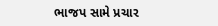ભાજપ સામે પ્રચાર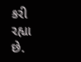કરી રહ્યા છે.